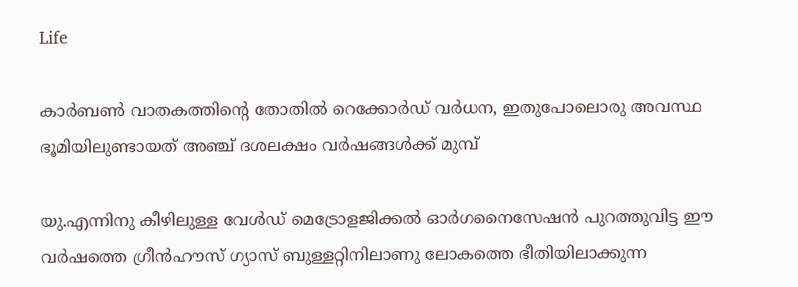Life

കാര്‍ബണ്‍ വാതകത്തിന്റെ തോതില്‍ റെക്കോര്‍ഡ് വര്‍ധന, ഇതുപോലൊരു അവസ്ഥ ഭൂമിയിലുണ്ടായത് അഞ്ച് ദശലക്ഷം വര്‍ഷങ്ങള്‍ക്ക് മുമ്പ്

യു.എന്നിനു കീഴിലുള്ള വേള്‍ഡ് മെട്രോളജിക്കല്‍ ഓര്‍ഗനൈസേഷന്‍ പുറത്തുവിട്ട ഈ വര്‍ഷത്തെ ഗ്രീന്‍ഹൗസ് ഗ്യാസ് ബുള്ളറ്റിനിലാണു ലോകത്തെ ഭീതിയിലാക്കുന്ന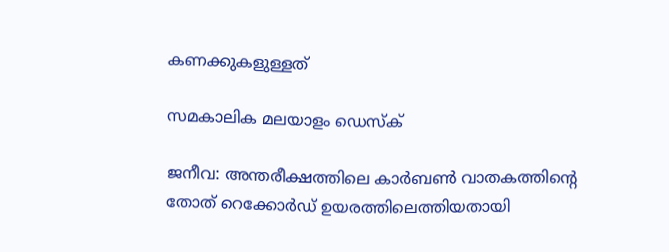കണക്കുകളുള്ളത്

സമകാലിക മലയാളം ഡെസ്ക്

ജനീവ: അന്തരീക്ഷത്തിലെ കാര്‍ബണ്‍ വാതകത്തിന്റെ തോത് റെക്കോര്‍ഡ് ഉയരത്തിലെത്തിയതായി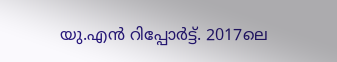യു.എന്‍ റിപ്പോര്‍ട്ട്. 2017ലെ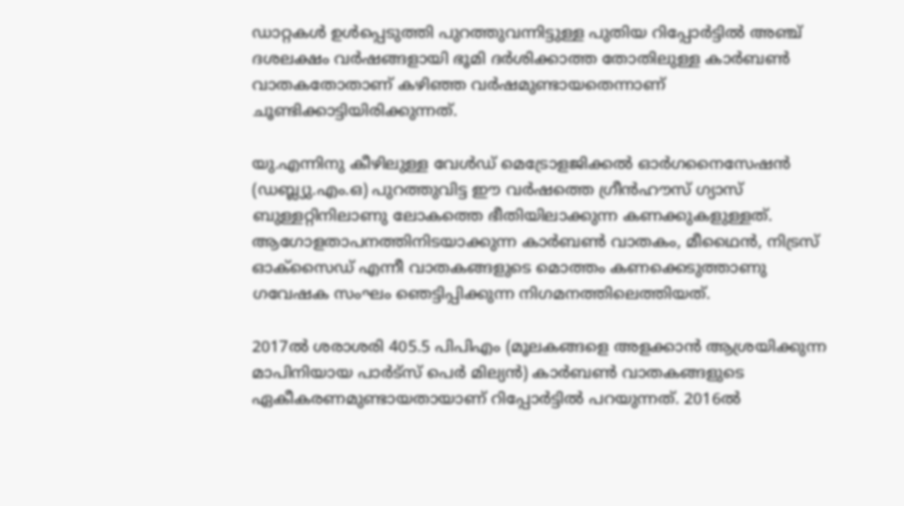ഡാറ്റകള്‍ ഉള്‍പ്പെടുത്തി പുറത്തുവന്നിട്ടുള്ള പുതിയ റിപ്പോര്‍ട്ടില്‍ അഞ്ച് ദശലക്ഷം വര്‍ഷങ്ങളായി ഭൂമി ദര്‍ശിക്കാത്ത തോതിലുള്ള കാര്‍ബണ്‍ വാതകതോതാണ് കഴിഞ്ഞ വര്‍ഷമുണ്ടായതെന്നാണ് ചൂണ്ടിക്കാട്ടിയിരിക്കുന്നത്.

യു.എന്നിനു കീഴിലുള്ള വേള്‍ഡ് മെട്രോളജിക്കല്‍ ഓര്‍ഗനൈസേഷന്‍ (ഡബ്ല്യു.എം.ഒ) പുറത്തുവിട്ട ഈ വര്‍ഷത്തെ ഗ്രീന്‍ഹൗസ് ഗ്യാസ് ബുള്ളറ്റിനിലാണു ലോകത്തെ ഭീതിയിലാക്കുന്ന കണക്കുകളുള്ളത്. ആഗോളതാപനത്തിനിടയാക്കുന്ന കാര്‍ബണ്‍ വാതകം, മീഥൈന്‍, നിട്രസ് ഓക്‌സൈഡ് എന്നീ വാതകങ്ങളുടെ മൊത്തം കണക്കെടുത്താണു ഗവേഷക സംഘം ഞെട്ടിപ്പിക്കുന്ന നിഗമനത്തിലെത്തിയത്.

2017ല്‍ ശരാശരി 405.5 പിപിഎം (മൂലകങ്ങളെ അളക്കാന്‍ ആശ്രയിക്കുന്ന മാപിനിയായ പാര്‍ട്‌സ് പെര്‍ മില്യന്‍) കാര്‍ബണ്‍ വാതകങ്ങളുടെ ഏകീകരണമുണ്ടായതായാണ് റിപ്പോര്‍ട്ടില്‍ പറയുന്നത്. 2016ല്‍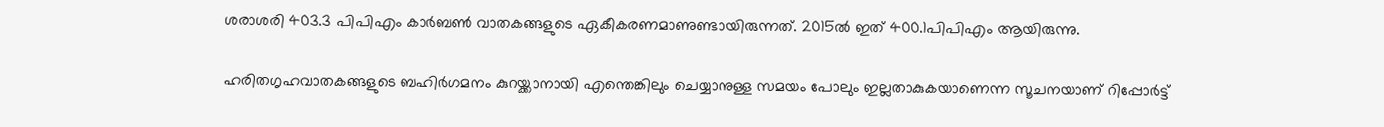ശരാശരി 403.3 പിപിഎം കാര്‍ബണ്‍ വാതകങ്ങളുടെ ഏകീകരണമാണുണ്ടായിരുന്നത്. 2015ല്‍ ഇത് 400.1പിപിഎം ആയിരുന്നു.

ഹരിതഗൃഹവാതകങ്ങളുടെ ബഹിര്‍ഗമനം കുറയ്ക്കാനായി എന്തെങ്കിലും ചെയ്യാനുള്ള സമയം പോലും ഇല്ലതാകുകയാണെന്ന സൂചനയാണ് റിപ്പോര്‍ട്ട്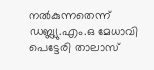നല്‍കുന്നതെന്ന് ഡബ്ല്യു.എം.ഒ മേധാവി പെട്ടേരി താലാസ്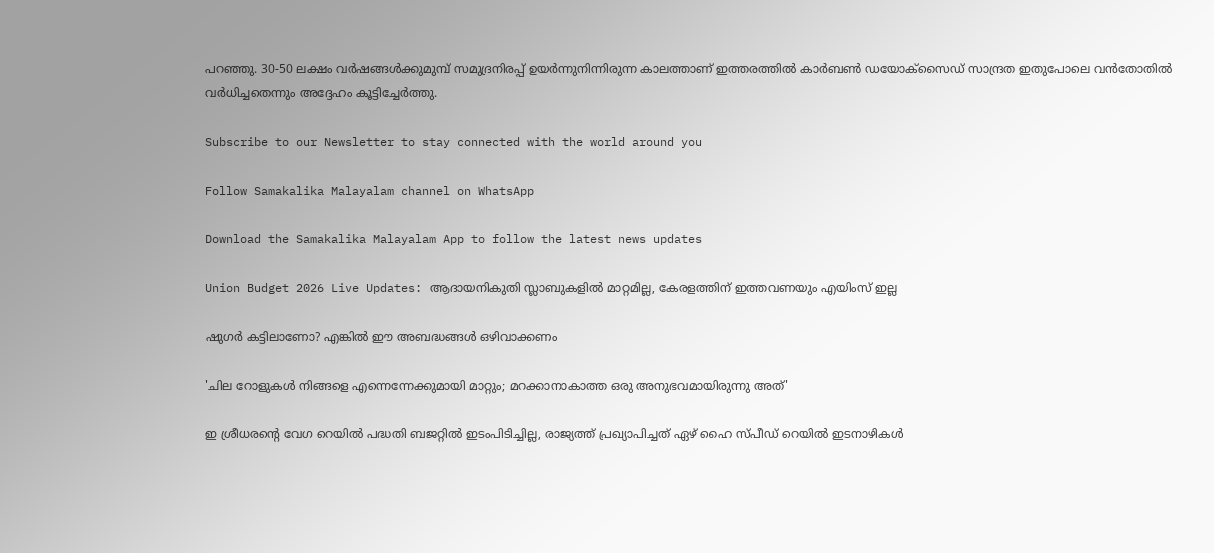പറഞ്ഞു. 30-50 ലക്ഷം വര്‍ഷങ്ങള്‍ക്കുമുമ്പ് സമുദ്രനിരപ്പ് ഉയര്‍ന്നുനിന്നിരുന്ന കാലത്താണ് ഇത്തരത്തില്‍ കാര്‍ബണ്‍ ഡയോക്‌സൈഡ് സാന്ദ്രത ഇതുപോലെ വന്‍തോതില്‍ വര്‍ധിച്ചതെന്നും അദ്ദേഹം കൂട്ടിച്ചേര്‍ത്തു.

Subscribe to our Newsletter to stay connected with the world around you

Follow Samakalika Malayalam channel on WhatsApp

Download the Samakalika Malayalam App to follow the latest news updates

Union Budget 2026 Live Updates: ആദായനികുതി സ്ലാബുകളില്‍ മാറ്റമില്ല, കേരളത്തിന് ഇത്തവണയും എയിംസ് ഇല്ല

ഷുഗർ കട്ടിലാണോ? എങ്കിൽ ഈ അബദ്ധങ്ങൾ ഒഴിവാക്കണം

'ചില റോളുകൾ നിങ്ങളെ എന്നെന്നേക്കുമായി മാറ്റും; മറക്കാനാകാത്ത ഒരു അനുഭവമായിരുന്നു അത്'

ഇ ശ്രീധരന്‍റെ വേഗ റെയില്‍ പദ്ധതി ബജറ്റില്‍ ഇടംപിടിച്ചില്ല, രാജ്യത്ത് പ്രഖ്യാപിച്ചത് ഏഴ് ഹൈ സ്പീഡ് റെയില്‍ ഇടനാഴികള്‍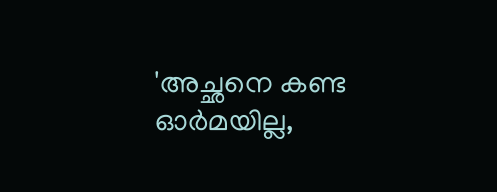'അച്ഛനെ കണ്ട ഓര്‍മയില്ല,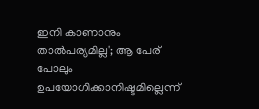ഇനി കാണാനും താല്‍പര്യമില്ല'; ആ പേര് പോലും ഉപയോഗിക്കാനിഷ്ടമില്ലെന്ന്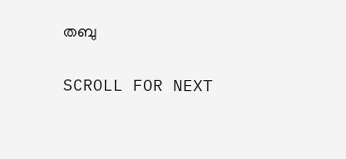തബു

SCROLL FOR NEXT